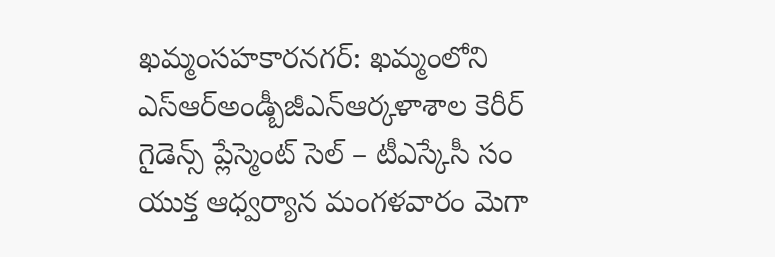ఖమ్మంసహకారనగర్: ఖమ్మంలోని ఎస్ఆర్అండ్బీజీఎన్ఆర్కళాశాల కెరీర్ గైడెన్స్ ప్లేస్మెంట్ సెల్ – టీఎస్కేసీ సం యుక్త ఆధ్వర్యాన మంగళవారం మెగా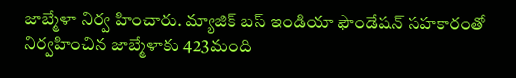జాబ్మేళా నిర్వ హించారు. మ్యాజిక్ బస్ ఇండియా ఫౌండేషన్ సహకారంతో నిర్వహించిన జాబ్మేళాకు 423మంది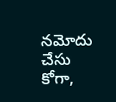నమోదు చేసు కోగా,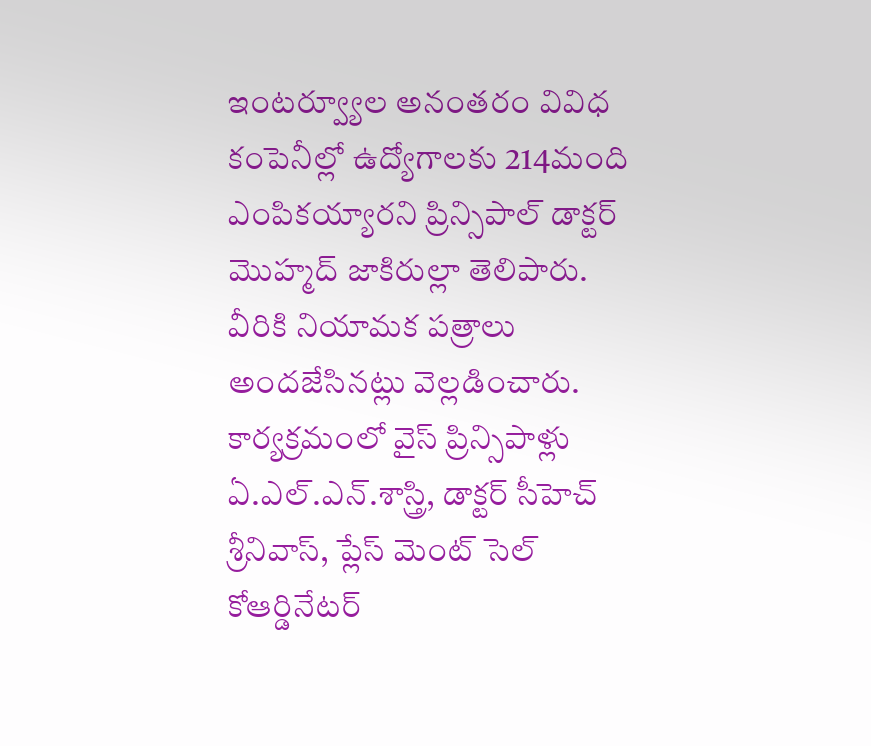ఇంటర్వ్యూల అనంతరం వివిధ కంపెనీల్లో ఉద్యోగాలకు 214మంది ఎంపికయ్యారని ప్రిన్సిపాల్ డాక్టర్ మొహ్మద్ జాకిరుల్లా తెలిపారు. వీరికి నియామక పత్రాలు అందజేసినట్లు వెల్లడించారు. కార్యక్రమంలో వైస్ ప్రిన్సిపాళ్లు ఏ.ఎల్.ఎన్.శాస్త్రి, డాక్టర్ సీహెచ్ శ్రీనివాస్, ప్లేస్ మెంట్ సెల్ కోఆర్డినేటర్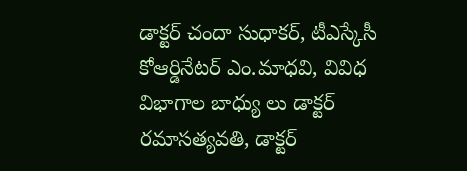డాక్టర్ చందా సుధాకర్, టీఎస్కేసీ కోఆర్డినేటర్ ఎం.మాధవి, వివిధ విభాగాల బాధ్యు లు డాక్టర్ రమాసత్యవతి, డాక్టర్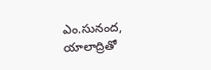ఎం.సునంద, యాలాద్రితో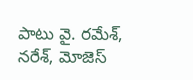పాటు వై. రమేశ్, నరేశ్, మోజెస్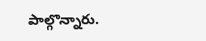పాల్గొన్నారు.